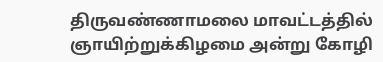திருவண்ணாமலை மாவட்டத்தில் ஞாயிற்றுக்கிழமை அன்று கோழி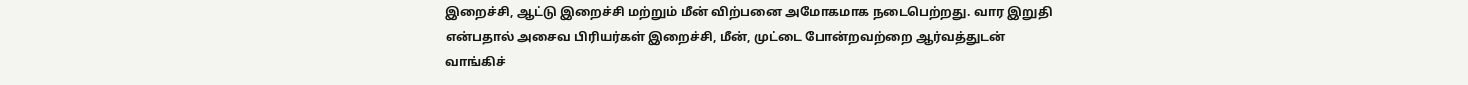இறைச்சி, ஆட்டு இறைச்சி மற்றும் மீன் விற்பனை அமோகமாக நடைபெற்றது. வார இறுதி என்பதால் அசைவ பிரியர்கள் இறைச்சி, மீன், முட்டை போன்றவற்றை ஆர்வத்துடன் வாங்கிச்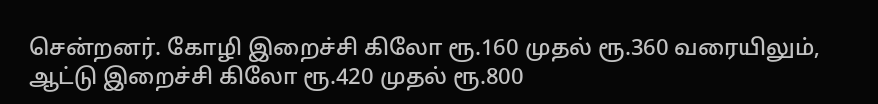சென்றனர். கோழி இறைச்சி கிலோ ரூ.160 முதல் ரூ.360 வரையிலும், ஆட்டு இறைச்சி கிலோ ரூ.420 முதல் ரூ.800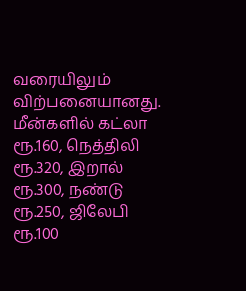வரையிலும் விற்பனையானது. மீன்களில் கட்லா ரூ.160, நெத்திலி ரூ.320, இறால் ரூ.300, நண்டு ரூ.250, ஜிலேபி ரூ.100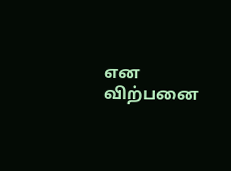என விற்பனை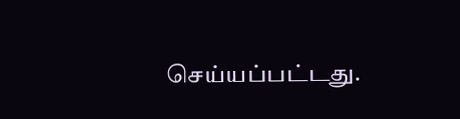செய்யப்பட்டது.